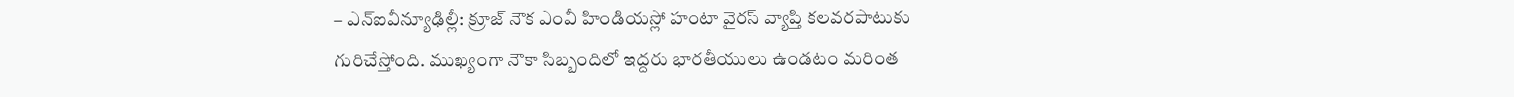– ఎన్ఐవీన్యూఢిల్లీ: క్రూజ్ నౌక ఎంవీ హిండియస్లో హంటా వైరస్ వ్యాప్తి కలవరపాటుకు గురిచేస్తోంది. ముఖ్యంగా నౌకా సిబ్బందిలో ఇద్దరు భారతీయులు ఉండటం మరింత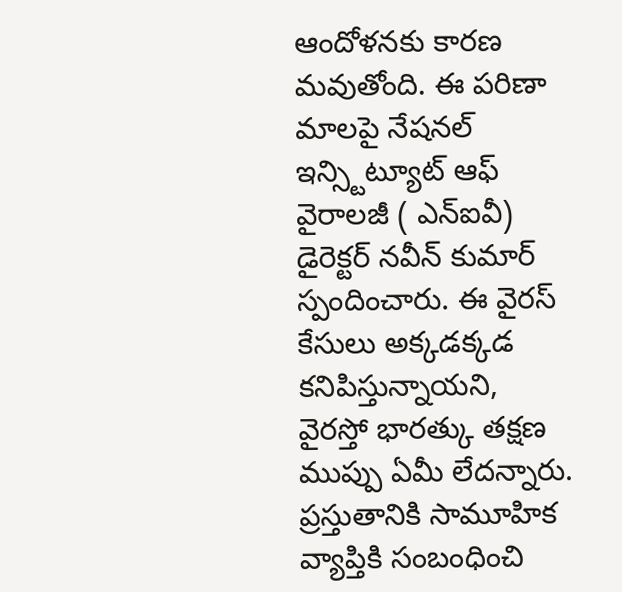ఆందోళనకు కారణ మవుతోంది. ఈ పరిణా మాలపై నేషనల్ ఇన్స్టిట్యూట్ ఆఫ్ వైరాలజీ ( ఎన్ఐవీ) డైరెక్టర్ నవీన్ కుమార్ స్పందించారు. ఈ వైరస్ కేసులు అక్కడక్కడ కనిపిస్తున్నాయని, వైరస్తో భారత్కు తక్షణ ముప్పు ఏమీ లేదన్నారు. ప్రస్తుతానికి సామూహిక వ్యాప్తికి సంబంధించి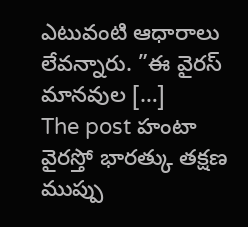ఎటువంటి ఆధారాలు లేవన్నారు. ”ఈ వైరస్ మానవుల […]
The post హంటా వైరస్తో భారత్కు తక్షణ ముప్పు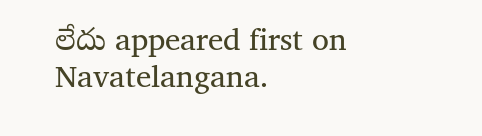లేదు appeared first on Navatelangana.